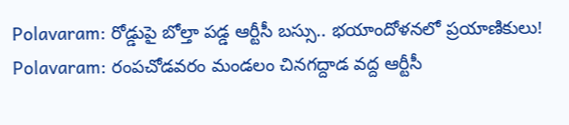Polavaram: రోడ్డుపై బోల్తా పడ్డ ఆర్టీసీ బస్సు.. భయాందోళనలో ప్రయాణికులు!
Polavaram: రంపచోడవరం మండలం చినగద్దాడ వద్ద ఆర్టీసీ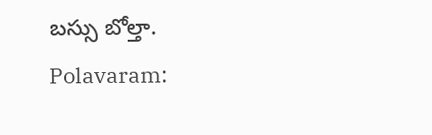బస్సు బోల్తా.
Polavaram: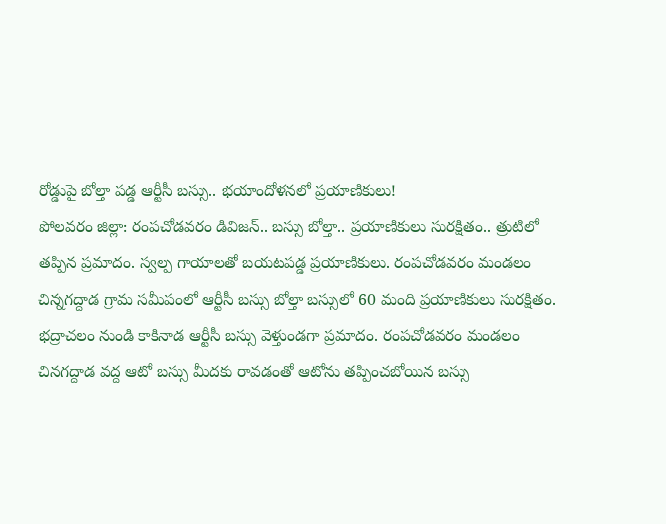రోడ్డుపై బోల్తా పడ్డ ఆర్టీసీ బస్సు.. భయాందోళనలో ప్రయాణికులు!
పోలవరం జిల్లా: రంపచోడవరం డివిజన్.. బస్సు బోల్తా.. ప్రయాణికులు సురక్షితం.. త్రుటిలో తప్పిన ప్రమాదం. స్వల్ప గాయాలతో బయటపడ్డ ప్రయాణికులు. రంపచోడవరం మండలం చిన్నగద్దాడ గ్రామ సమీపంలో ఆర్టీసీ బస్సు బోల్తా బస్సులో 60 మంది ప్రయాణికులు సురక్షితం.
భద్రాచలం నుండి కాకినాడ ఆర్టీసీ బస్సు వెళ్తుండగా ప్రమాదం. రంపచోడవరం మండలం చినగద్దాడ వద్ద ఆటో బస్సు మీదకు రావడంతో ఆటోను తప్పించబోయిన బస్సు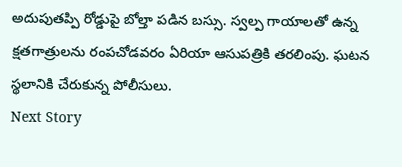అదుపుతప్పి రోడ్డుపై బోల్తా పడిన బస్సు. స్వల్ప గాయాలతో ఉన్న క్షతగాత్రులను రంపచోడవరం ఏరియా ఆసుపత్రికి తరలింపు. ఘటన స్థలానికి చేరుకున్న పోలీసులు.
Next Story